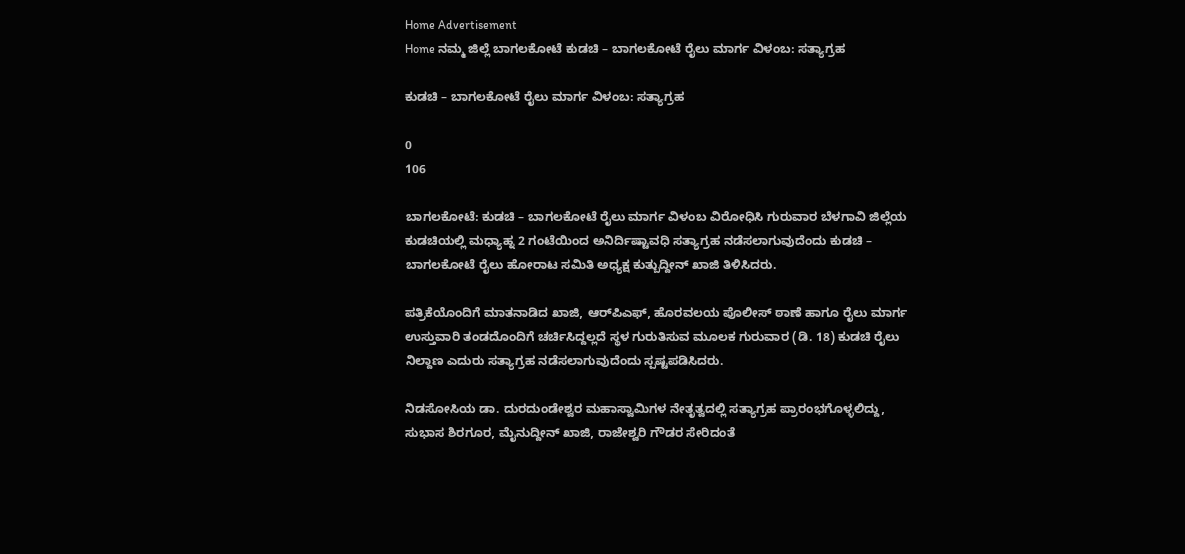Home Advertisement
Home ನಮ್ಮ ಜಿಲ್ಲೆ ಬಾಗಲಕೋಟೆ ಕುಡಚಿ – ಬಾಗಲಕೋಟೆ ರೈಲು ಮಾರ್ಗ ವಿಳಂಬ: ಸತ್ಯಾಗ್ರಹ

ಕುಡಚಿ – ಬಾಗಲಕೋಟೆ ರೈಲು ಮಾರ್ಗ ವಿಳಂಬ: ಸತ್ಯಾಗ್ರಹ

0
106

ಬಾಗಲಕೋಟೆ: ಕುಡಚಿ – ಬಾಗಲಕೋಟೆ ರೈಲು ಮಾರ್ಗ ವಿಳಂಬ ವಿರೋಧಿಸಿ ಗುರುವಾರ ಬೆಳಗಾವಿ ಜಿಲ್ಲೆಯ ಕುಡಚಿಯಲ್ಲಿ ಮಧ್ಯಾಹ್ನ 2 ಗಂಟೆಯಿಂದ ಅನಿರ್ದಿಷ್ಟಾವಧಿ ಸತ್ಯಾಗ್ರಹ ನಡೆಸಲಾಗುವುದೆಂದು ಕುಡಚಿ – ಬಾಗಲಕೋಟೆ ರೈಲು ಹೋರಾಟ ಸಮಿತಿ ಅಧ್ಯಕ್ಷ ಕುತ್ಬುದ್ದೀನ್ ಖಾಜಿ ತಿಳಿಸಿದರು.

ಪತ್ರಿಕೆಯೊಂದಿಗೆ ಮಾತನಾಡಿದ ಖಾಜಿ, ಆರ್‌ಪಿಎಫ್, ಹೊರವಲಯ ಪೊಲೀಸ್ ಠಾಣೆ ಹಾಗೂ ರೈಲು ಮಾರ್ಗ ಉಸ್ತುವಾರಿ ತಂಡದೊಂದಿಗೆ ಚರ್ಚಿಸಿದ್ದಲ್ಲದೆ ಸ್ಥಳ ಗುರುತಿಸುವ ಮೂಲಕ ಗುರುವಾರ (ಡಿ. 18) ಕುಡಚಿ ರೈಲು ನಿಲ್ದಾಣ ಎದುರು ಸತ್ಯಾಗ್ರಹ ನಡೆಸಲಾಗುವುದೆಂದು ಸ್ಪಷ್ಟಪಡಿಸಿದರು.

ನಿಡಸೋಸಿಯ ಡಾ. ದುರದುಂಡೇಶ್ವರ ಮಹಾಸ್ವಾಮಿಗಳ ನೇತೃತ್ವದಲ್ಲಿ ಸತ್ಯಾಗ್ರಹ ಪ್ರಾರಂಭಗೊಳ್ಳಲಿದ್ದು, ಸುಭಾಸ ಶಿರಗೂರ, ಮೈನುದ್ದೀನ್ ಖಾಜಿ, ರಾಜೇಶ್ವರಿ ಗೌಡರ ಸೇರಿದಂತೆ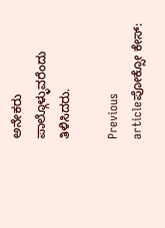ಅನೇಕರು ಪಾಲ್ಗೊಳ್ಳುವರೆಂದು ತಿಳಿಸಿದರು.

Previous articleಪೋಕ್ಸೋ ಕೇಸ್: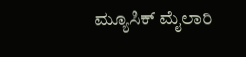ಮ್ಯೂಸಿಕ್ ಮೈಲಾರಿ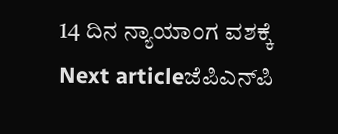14 ದಿನ ನ್ಯಾಯಾಂಗ ವಶಕ್ಕೆ
Next articleಜೆಪಿಎನ್‌ಪಿ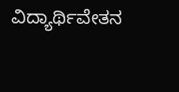ವಿದ್ಯಾರ್ಥಿವೇತನ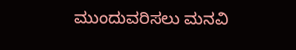ಮುಂದುವರಿಸಲು ಮನವಿ